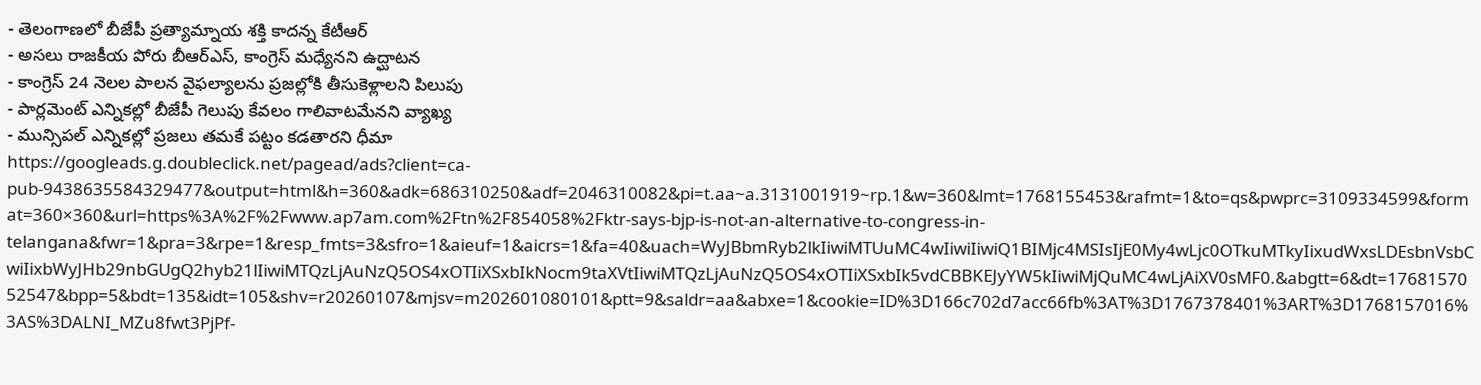- తెలంగాణలో బీజేపీ ప్రత్యామ్నాయ శక్తి కాదన్న కేటీఆర్
- అసలు రాజకీయ పోరు బీఆర్ఎస్, కాంగ్రెస్ మధ్యేనని ఉద్ఘాటన
- కాంగ్రెస్ 24 నెలల పాలన వైఫల్యాలను ప్రజల్లోకి తీసుకెళ్లాలని పిలుపు
- పార్లమెంట్ ఎన్నికల్లో బీజేపీ గెలుపు కేవలం గాలివాటమేనని వ్యాఖ్య
- మున్సిపల్ ఎన్నికల్లో ప్రజలు తమకే పట్టం కడతారని ధీమా
https://googleads.g.doubleclick.net/pagead/ads?client=ca-pub-9438635584329477&output=html&h=360&adk=686310250&adf=2046310082&pi=t.aa~a.3131001919~rp.1&w=360&lmt=1768155453&rafmt=1&to=qs&pwprc=3109334599&format=360×360&url=https%3A%2F%2Fwww.ap7am.com%2Ftn%2F854058%2Fktr-says-bjp-is-not-an-alternative-to-congress-in-telangana&fwr=1&pra=3&rpe=1&resp_fmts=3&sfro=1&aieuf=1&aicrs=1&fa=40&uach=WyJBbmRyb2lkIiwiMTUuMC4wIiwiIiwiQ1BIMjc4MSIsIjE0My4wLjc0OTkuMTkyIixudWxsLDEsbnVsbCwiIixbWyJHb29nbGUgQ2hyb21lIiwiMTQzLjAuNzQ5OS4xOTIiXSxbIkNocm9taXVtIiwiMTQzLjAuNzQ5OS4xOTIiXSxbIk5vdCBBKEJyYW5kIiwiMjQuMC4wLjAiXV0sMF0.&abgtt=6&dt=1768157052547&bpp=5&bdt=135&idt=105&shv=r20260107&mjsv=m202601080101&ptt=9&saldr=aa&abxe=1&cookie=ID%3D166c702d7acc66fb%3AT%3D1767378401%3ART%3D1768157016%3AS%3DALNI_MZu8fwt3PjPf-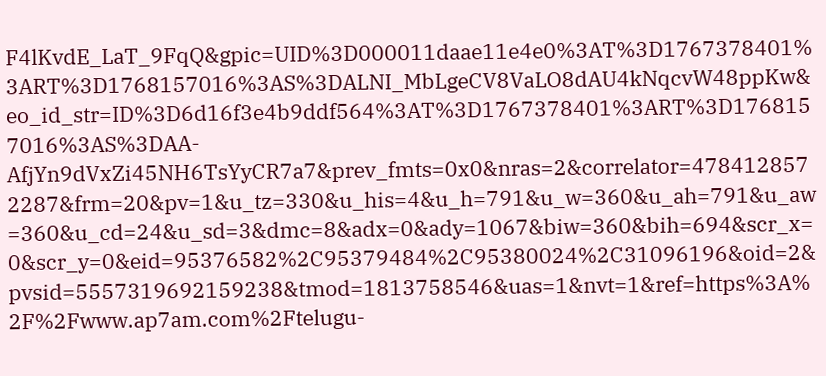F4lKvdE_LaT_9FqQ&gpic=UID%3D000011daae11e4e0%3AT%3D1767378401%3ART%3D1768157016%3AS%3DALNI_MbLgeCV8VaLO8dAU4kNqcvW48ppKw&eo_id_str=ID%3D6d16f3e4b9ddf564%3AT%3D1767378401%3ART%3D1768157016%3AS%3DAA-AfjYn9dVxZi45NH6TsYyCR7a7&prev_fmts=0x0&nras=2&correlator=4784128572287&frm=20&pv=1&u_tz=330&u_his=4&u_h=791&u_w=360&u_ah=791&u_aw=360&u_cd=24&u_sd=3&dmc=8&adx=0&ady=1067&biw=360&bih=694&scr_x=0&scr_y=0&eid=95376582%2C95379484%2C95380024%2C31096196&oid=2&pvsid=5557319692159238&tmod=1813758546&uas=1&nvt=1&ref=https%3A%2F%2Fwww.ap7am.com%2Ftelugu-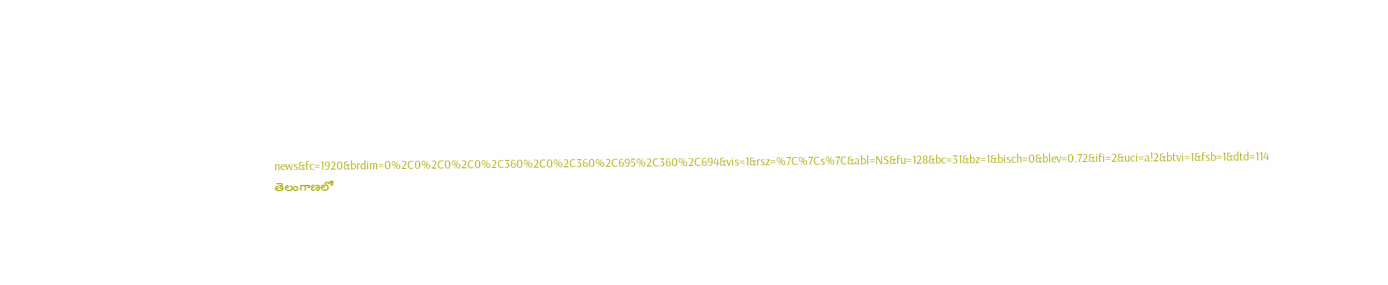news&fc=1920&brdim=0%2C0%2C0%2C0%2C360%2C0%2C360%2C695%2C360%2C694&vis=1&rsz=%7C%7Cs%7C&abl=NS&fu=128&bc=31&bz=1&bisch=0&blev=0.72&ifi=2&uci=a!2&btvi=1&fsb=1&dtd=114
తెలంగాణలో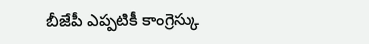బీజేపీ ఎప్పటికీ కాంగ్రెస్కు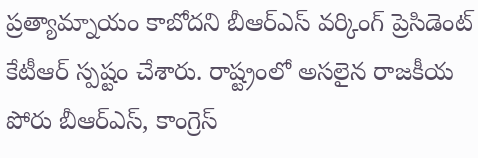ప్రత్యామ్నాయం కాబోదని బీఆర్ఎస్ వర్కింగ్ ప్రెసిడెంట్ కేటీఆర్ స్పష్టం చేశారు. రాష్ట్రంలో అసలైన రాజకీయ పోరు బీఆర్ఎస్, కాంగ్రెస్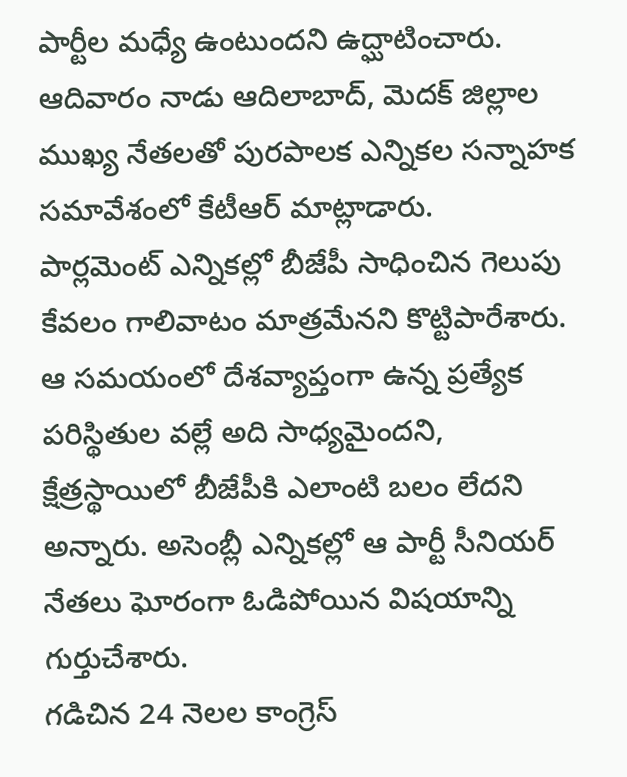పార్టీల మధ్యే ఉంటుందని ఉద్ఘాటించారు. ఆదివారం నాడు ఆదిలాబాద్, మెదక్ జిల్లాల ముఖ్య నేతలతో పురపాలక ఎన్నికల సన్నాహక సమావేశంలో కేటీఆర్ మాట్లాడారు.
పార్లమెంట్ ఎన్నికల్లో బీజేపీ సాధించిన గెలుపు కేవలం గాలివాటం మాత్రమేనని కొట్టిపారేశారు. ఆ సమయంలో దేశవ్యాప్తంగా ఉన్న ప్రత్యేక పరిస్థితుల వల్లే అది సాధ్యమైందని, క్షేత్రస్థాయిలో బీజేపీకి ఎలాంటి బలం లేదని అన్నారు. అసెంబ్లీ ఎన్నికల్లో ఆ పార్టీ సీనియర్ నేతలు ఘోరంగా ఓడిపోయిన విషయాన్ని గుర్తుచేశారు.
గడిచిన 24 నెలల కాంగ్రెస్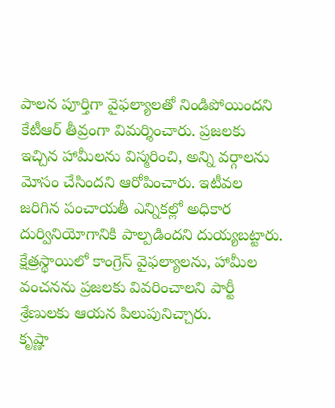పాలన పూర్తిగా వైఫల్యాలతో నిండిపోయిందని కేటీఆర్ తీవ్రంగా విమర్శించారు. ప్రజలకు ఇచ్చిన హామీలను విస్మరించి, అన్ని వర్గాలను మోసం చేసిందని ఆరోపించారు. ఇటీవల జరిగిన పంచాయతీ ఎన్నికల్లో అధికార దుర్వినియోగానికి పాల్పడిందని దుయ్యబట్టారు. క్షేత్రస్థాయిలో కాంగ్రెస్ వైఫల్యాలను, హామీల వంచనను ప్రజలకు వివరించాలని పార్టీ శ్రేణులకు ఆయన పిలుపునిచ్చారు.
కృష్ణా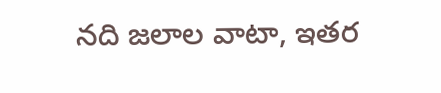నది జలాల వాటా, ఇతర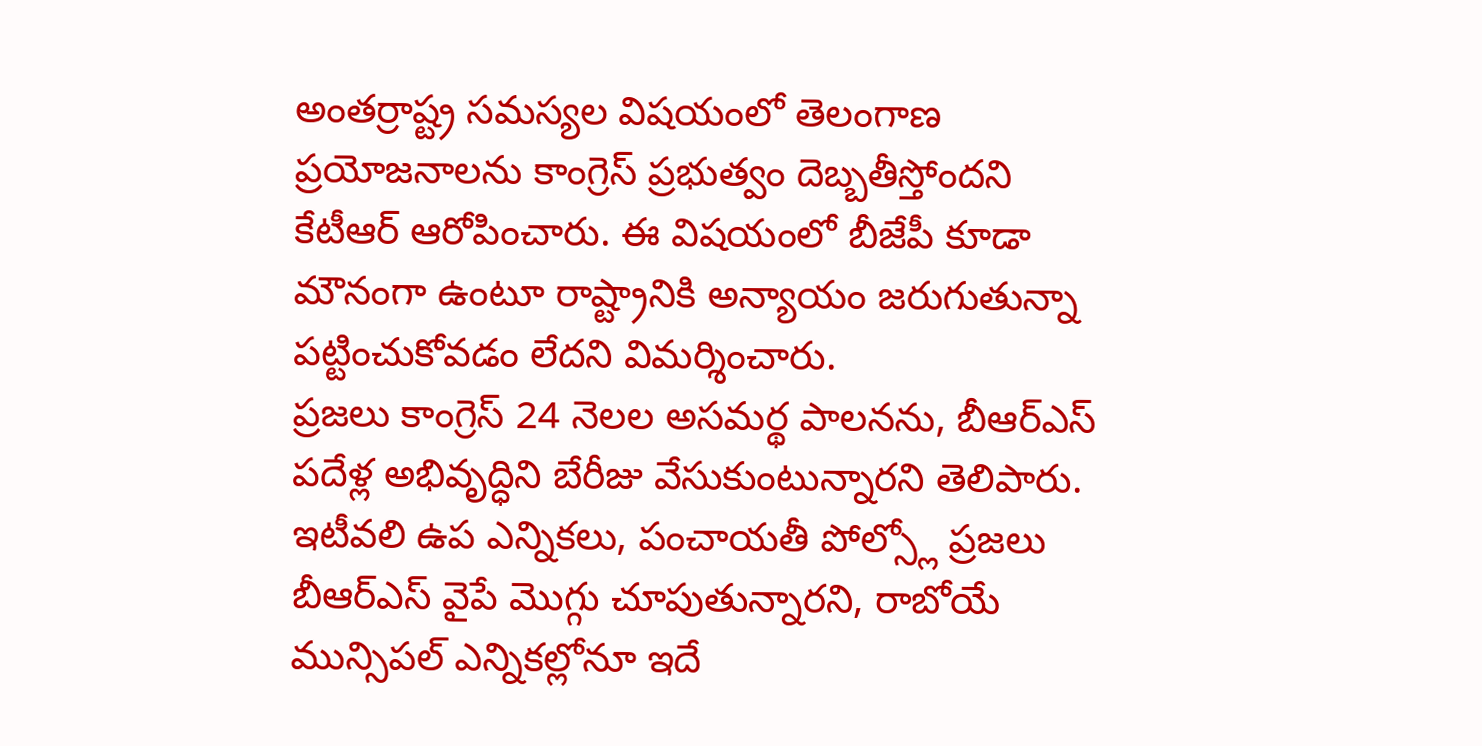అంతర్రాష్ట్ర సమస్యల విషయంలో తెలంగాణ ప్రయోజనాలను కాంగ్రెస్ ప్రభుత్వం దెబ్బతీస్తోందని కేటీఆర్ ఆరోపించారు. ఈ విషయంలో బీజేపీ కూడా మౌనంగా ఉంటూ రాష్ట్రానికి అన్యాయం జరుగుతున్నా పట్టించుకోవడం లేదని విమర్శించారు.
ప్రజలు కాంగ్రెస్ 24 నెలల అసమర్థ పాలనను, బీఆర్ఎస్ పదేళ్ల అభివృద్ధిని బేరీజు వేసుకుంటున్నారని తెలిపారు. ఇటీవలి ఉప ఎన్నికలు, పంచాయతీ పోల్స్లో ప్రజలు బీఆర్ఎస్ వైపే మొగ్గు చూపుతున్నారని, రాబోయే మున్సిపల్ ఎన్నికల్లోనూ ఇదే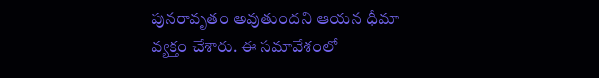పునరావృతం అవుతుందని ఆయన ధీమా వ్యక్తం చేశారు. ఈ సమావేశంలో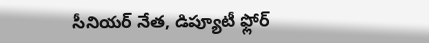సీనియర్ నేత, డిప్యూటీ ఫ్లోర్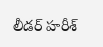లీడర్ హరీశ్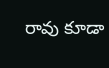రావు కూడా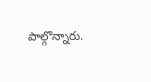పాల్గొన్నారు.